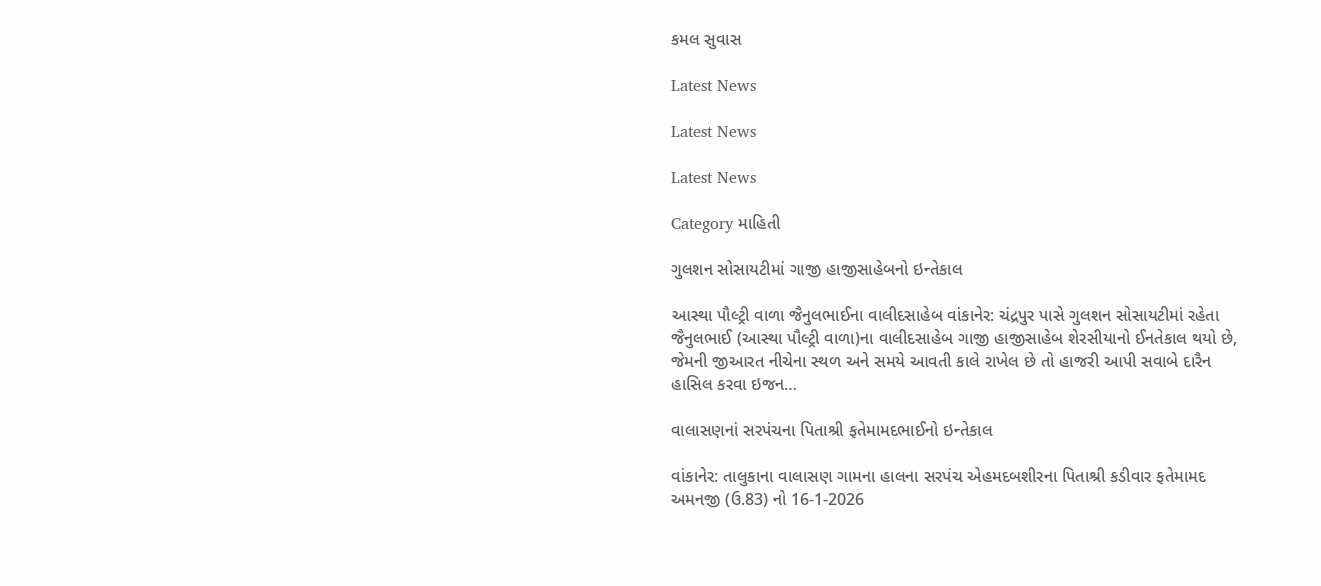કમલ સુવાસ

Latest News

Latest News

Latest News

Category માહિતી

ગુલશન સોસાયટીમાં ગાજી હાજીસાહેબનો ઇન્તેકાલ

આસ્થા પૌલ્ટ્રી વાળા જૈનુલભાઈના વાલીદસાહેબ વાંકાનેર: ચંદ્રપુર પાસે ગુલશન સોસાયટીમાં રહેતા જૈનુલભાઈ (આસ્થા પૌલ્ટ્રી વાળા)ના વાલીદસાહેબ ગાજી હાજીસાહેબ શેરસીયાનો ઈનતેકાલ થયો છે, જેમની જીઆરત નીચેના સ્થળ અને સમયે આવતી કાલે રાખેલ છે તો હાજરી આપી સવાબે દારૈન હાસિલ કરવા ઇજન…

વાલાસણનાં સરપંચના પિતાશ્રી ફતેમામદભાઈનો ઇન્તેકાલ

વાંકાનેર: તાલુકાના વાલાસણ ગામના હાલના સરપંચ એહમદબશીરના પિતાશ્રી કડીવાર ફતેમામદ અમનજી (ઉ.83) નો 16-1-2026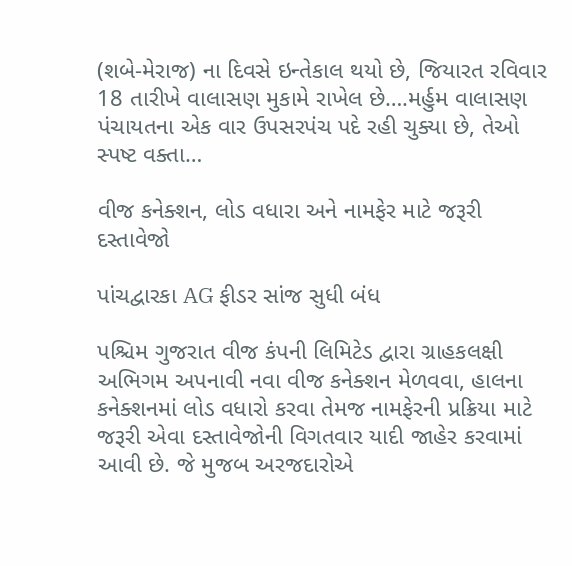(શબે-મેરાજ) ના દિવસે ઇન્તેકાલ થયો છે, જિયારત રવિવાર 18 તારીખે વાલાસણ મુકામે રાખેલ છે….મર્હુમ વાલાસણ પંચાયતના એક વાર ઉપસરપંચ પદે રહી ચુક્યા છે, તેઓ સ્પષ્ટ વક્તા…

વીજ કનેક્શન, લોડ વધારા અને નામફેર માટે જરૂરી દસ્તાવેજો

પાંચદ્વારકા AG ફીડર સાંજ સુધી બંધ

પશ્ચિમ ગુજરાત વીજ કંપની લિમિટેડ દ્વારા ગ્રાહકલક્ષી અભિગમ અપનાવી નવા વીજ કનેક્શન મેળવવા, હાલના કનેક્શનમાં લોડ વધારો કરવા તેમજ નામફેરની પ્રક્રિયા માટે જરૂરી એવા દસ્તાવેજોની વિગતવાર યાદી જાહેર કરવામાં આવી છે. જે મુજબ અરજદારોએ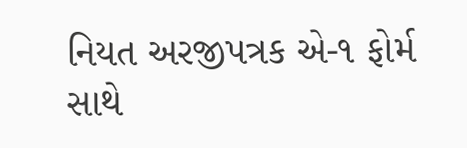નિયત અરજીપત્રક એ-૧ ફોર્મ સાથે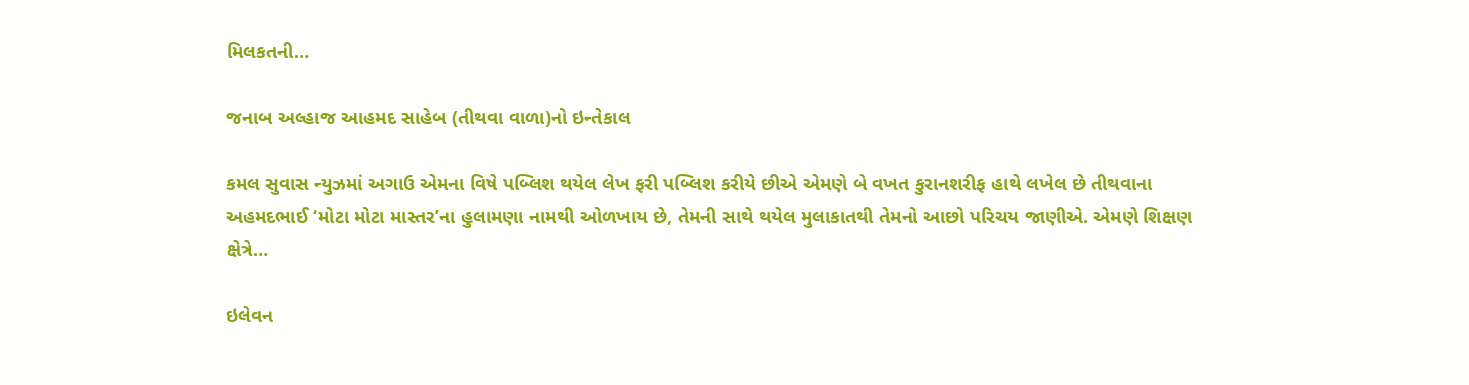મિલકતની…

જનાબ અલ્હાજ આહમદ સાહેબ (તીથવા વાળા)નો ઇન્તેકાલ

કમલ સુવાસ ન્યુઝમાં અગાઉ એમના વિષે પબ્લિશ થયેલ લેખ ફરી પબ્લિશ કરીયે છીએ એમણે બે વખત કુરાનશરીફ હાથે લખેલ છે તીથવાના અહમદભાઈ ‘મોટા મોટા માસ્તર’ના હુલામણા નામથી ઓળખાય છે, તેમની સાથે થયેલ મુલાકાતથી તેમનો આછો પરિચય જાણીએ. એમણે શિક્ષણ ક્ષેત્રે…

ઇલેવન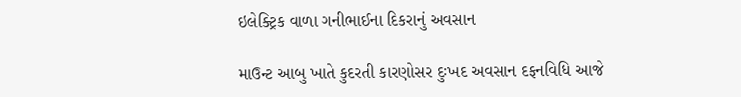ઇલેક્ટ્રિક વાળા ગનીભાઈના દિકરાનું અવસાન

માઉન્ટ આબુ ખાતે કુદરતી કારણોસર દુઃખદ અવસાન દફનવિધિ આજે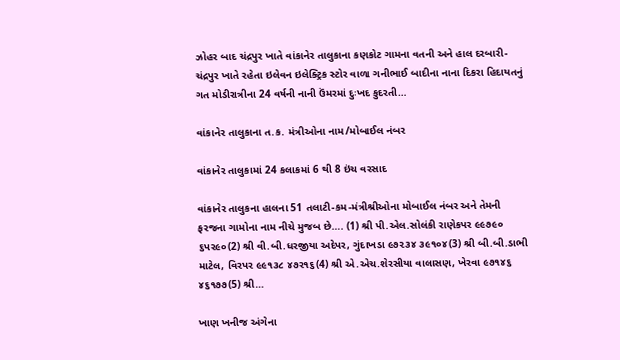ઝોહર બાદ ચંદ્રપુર ખાતે વાંકાનેર તાલુકાના કણકોટ ગામના વતની અને હાલ દરબારી-ચંદ્રપુર ખાતે રહેતા ઇલેવન ઇલેક્ટ્રિક સ્ટોર વાળા ગનીભાઈ બાદીના નાના દિકરા હિદાયતનું ગત મોડીરાત્રીના 24 વર્ષની નાની ઉંમરમાં દુઃખદ કુદરતી…

વાંકાનેર તાલુકાના ત.ક. મંત્રીઓના નામ/મોબાઈલ નંબર

વાંકાનેર તાલુકામાં 24 કલાકમાં 6 થી 8 ઇંચ વરસાદ

વાંકાનેર તાલુકના હાલના 51 તલાટી-કમ-મંત્રીશ્રીઓના મોબાઈલ નંબર અને તેમની ફરજના ગામોના નામ નીચે મુજબ છે…. (1) શ્રી પી.એલ.સોલંકી રાણેકપર ૯૯૭૯૦ ૬પર૯૦(2) શ્રી વી.બી.ધરજીયા અદેપર, ગુંદાખડા ૯૭૨૩૪ ૩૯૧૦૪(3) શ્રી બી.બી.ડાભી માટેલ, વિરપર ૯૯૧૩૮ ૪૭ર૧૬(4) શ્રી એ.એચ.શેરસીયા વાલાસણ, ખેરવા ૯૭૧૪૬ ૪૬૧૭૭(5) શ્રી…

ખાણ ખનીજ અંગેના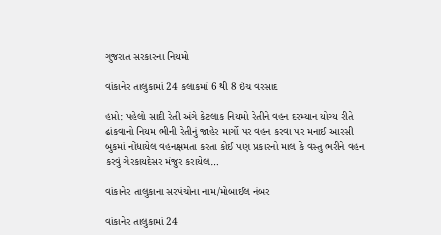ગુજરાત સરકારના નિયમો

વાંકાનેર તાલુકામાં 24 કલાકમાં 6 થી 8 ઇંચ વરસાદ

હપ્તો: પહેલો સાદી રેતી અંગે કેટલાક નિયમો રેતીને વહન દરમ્યાન યોગ્ય રીતે ઢાંકવાનો નિયમ ભીની રેતીનું જાહેર માર્ગો પર વહન કરવા પર મનાઈ આરસી બુકમાં નોંધાયેલ વહનક્ષમતા કરતા કોઈ પણ પ્રકારનો માલ કે વસ્તુ ભરીને વહન કરવું ગેરકાયદેસર મંજુર કરાયેલ…

વાંકાનેર તાલુકાના સરપંચોના નામ/મોબાઈલ નંબર

વાંકાનેર તાલુકામાં 24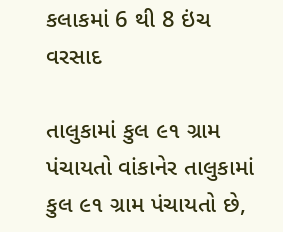કલાકમાં 6 થી 8 ઇંચ વરસાદ

તાલુકામાં કુલ ૯૧ ગ્રામ પંચાયતો વાંકાનેર તાલુકામાં કુલ ૯૧ ગ્રામ પંચાયતો છે,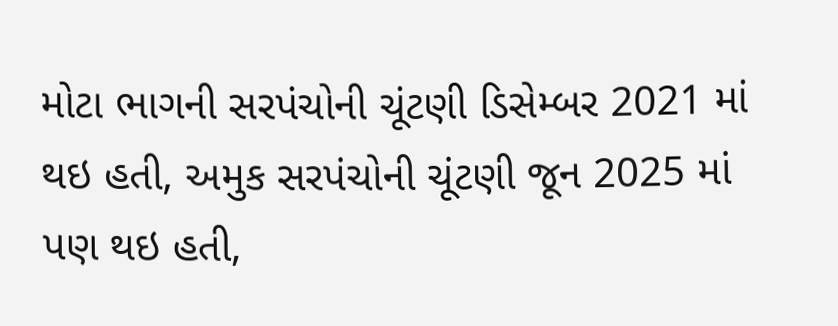મોટા ભાગની સરપંચોની ચૂંટણી ડિસેમ્બર 2021 માં થઇ હતી, અમુક સરપંચોની ચૂંટણી જૂન 2025 માં પણ થઇ હતી,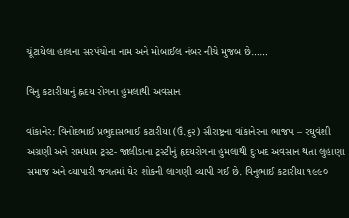ચૂંટાયેલા હાલના સરપંચોના નામ અને મોબાઈલ નંબર નીચે મુજબ છે……

વિનુ કટારીયાનું હ્નદય રોગના હુમલાથી અવસાન

વાંકાનેર: વિનોદભાઈ પ્રભુદાસભાઈ કટારીયા (ઉં.૬૨) સૌરાષ્ટ્રના વાંકાનેરના ભાજપ – રઘુવંશી અગ્રણી અને રામધામ ટ્રસ્ટ- જાલીડાના ટ્રસ્ટીનું હૃદયરોગના હુમલાથી દુઃખદ અવસાન થતા લુહાણા સમાજ અને વ્યાપારી જગતમાં ઘેર શોકની લાગણી વ્યાપી ગઈ છે. વિનુભાઈ કટારીયા ૧૯૯૦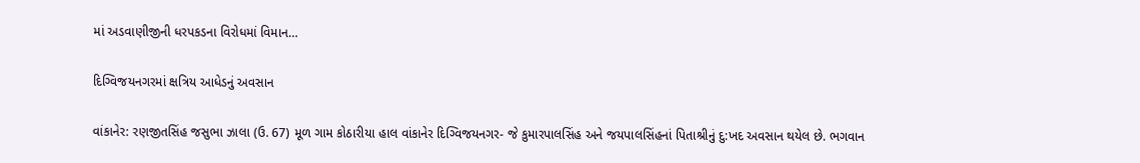માં અડવાણીજીની ધરપકડના વિરોધમાં વિમાન…

દિગ્વિજયનગરમાં ક્ષત્રિય આધેડનું અવસાન

વાંકાનેર: રણજીતસિંહ જસુભા ઝાલા (ઉ. 67) મૂળ ગામ કોઠારીયા હાલ વાંકાનેર દિગ્વિજયનગર- જે કુમારપાલસિંહ અને જયપાલસિંહનાં પિતાશ્રીનું દુ:ખદ અવસાન થયેલ છે. ભગવાન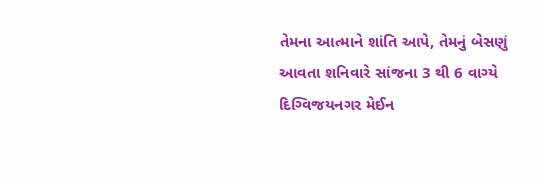તેમના આત્માને શાંતિ આપે, તેમનું બેસણું આવતા શનિવારે સાંજના 3 થી 6 વાગ્યે દિગ્વિજયનગર મેઈન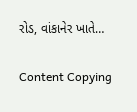રોડ, વાંકાનેર ખાતે…

Content Copying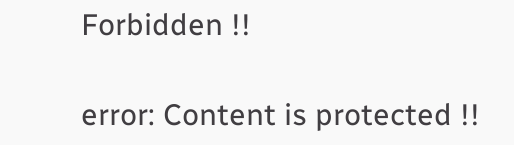Forbidden !!

error: Content is protected !!